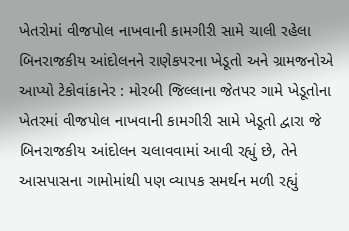ખેતરોમાં વીજપોલ નાખવાની કામગીરી સામે ચાલી રહેલા બિનરાજકીય આંદોલનને રાણેકપરના ખેડૂતો અને ગ્રામજનોએ આપ્યો ટેકોવાંકાનેર : મોરબી જિલ્લાના જેતપર ગામે ખેડૂતોના ખેતરમાં વીજપોલ નાખવાની કામગીરી સામે ખેડૂતો દ્વારા જે બિનરાજકીય આંદોલન ચલાવવામાં આવી રહ્યું છે, તેને આસપાસના ગામોમાંથી પણ વ્યાપક સમર્થન મળી રહ્યું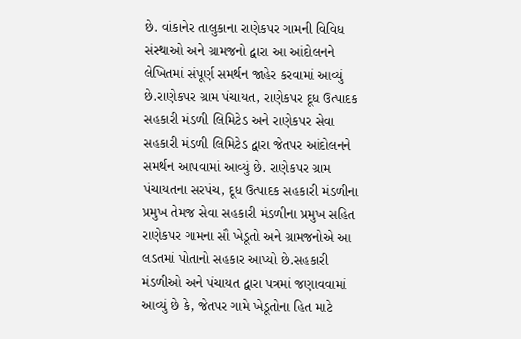છે. વાંકાનેર તાલુકાના રાણેકપર ગામની વિવિધ સંસ્થાઓ અને ગ્રામજનો દ્વારા આ આંદોલનને લેખિતમાં સંપૂર્ણ સમર્થન જાહેર કરવામાં આવ્યું છે.રાણેકપર ગ્રામ પંચાયત, રાણેકપર દૂધ ઉત્પાદક સહકારી મંડળી લિમિટેડ અને રાણેકપર સેવા સહકારી મંડળી લિમિટેડ દ્વારા જેતપર આંદોલનને સમર્થન આપવામાં આવ્યું છે. રાણેકપર ગ્રામ પંચાયતના સરપંચ, દૂધ ઉત્પાદક સહકારી મંડળીના પ્રમુખ તેમજ સેવા સહકારી મંડળીના પ્રમુખ સહિત રાણેકપર ગામના સૌ ખેડૂતો અને ગ્રામજનોએ આ લડતમાં પોતાનો સહકાર આપ્યો છે.સહકારી મંડળીઓ અને પંચાયત દ્વારા પત્રમાં જણાવવામાં આવ્યું છે કે, જેતપર ગામે ખેડૂતોના હિત માટે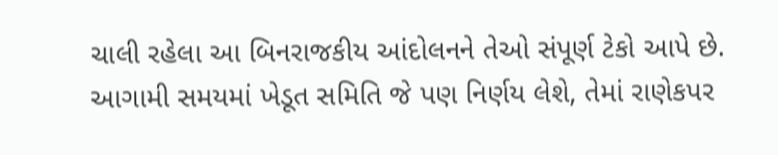ચાલી રહેલા આ બિનરાજકીય આંદોલનને તેઓ સંપૂર્ણ ટેકો આપે છે. આગામી સમયમાં ખેડૂત સમિતિ જે પણ નિર્ણય લેશે, તેમાં રાણેકપર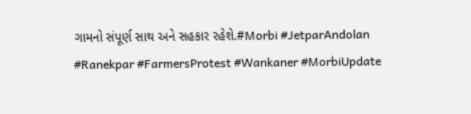ગામનો સંપૂર્ણ સાથ અને સહકાર રહેશે.#Morbi #JetparAndolan #Ranekpar #FarmersProtest #Wankaner #MorbiUpdate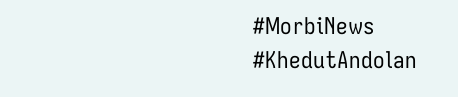#MorbiNews #KhedutAndolan